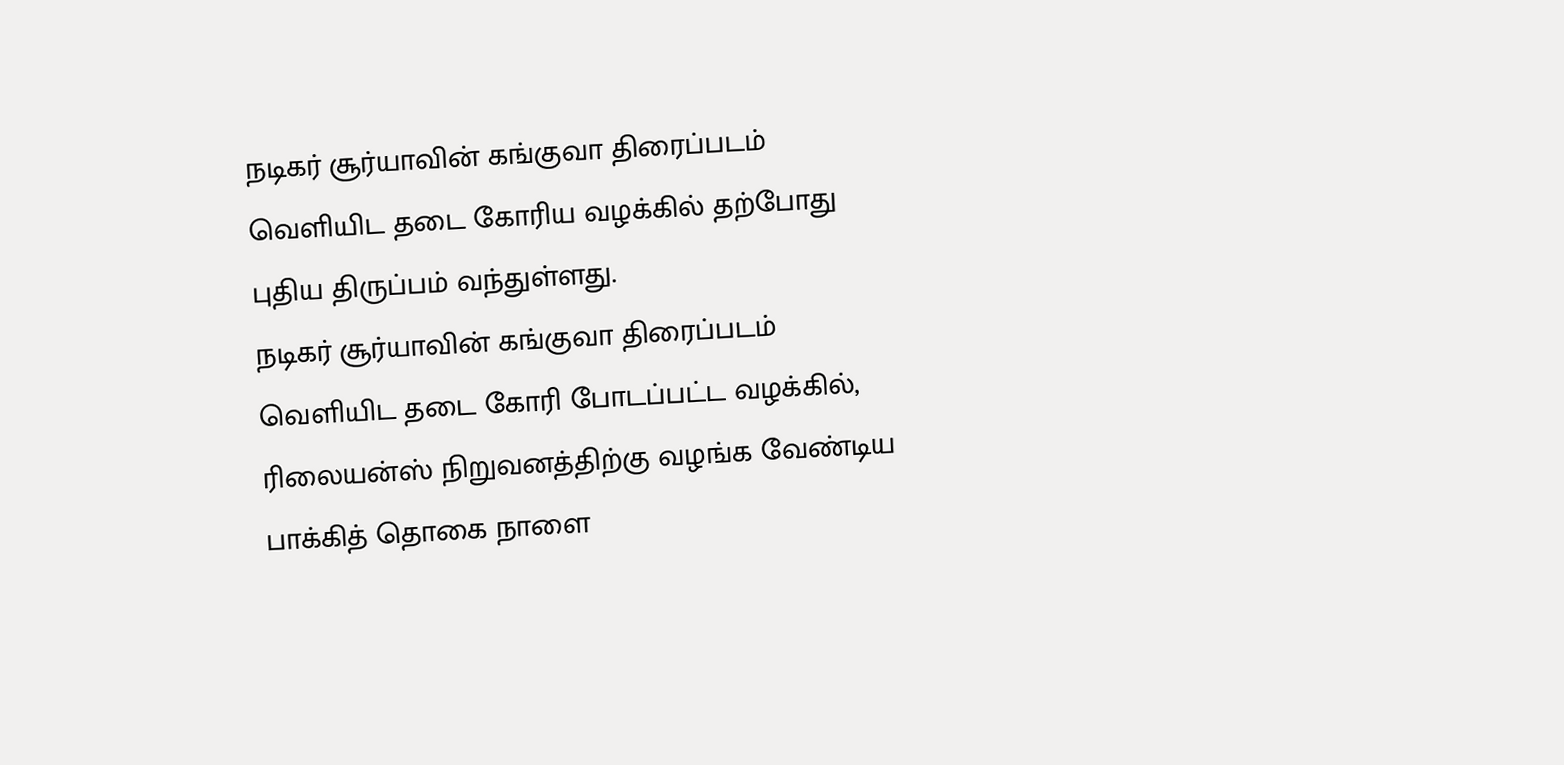நடிகர் சூர்யாவின் கங்குவா திரைப்படம் வெளியிட தடை கோரிய வழக்கில் தற்போது புதிய திருப்பம் வந்துள்ளது.
நடிகர் சூர்யாவின் கங்குவா திரைப்படம் வெளியிட தடை கோரி போடப்பட்ட வழக்கில், ரிலையன்ஸ் நிறுவனத்திற்கு வழங்க வேண்டிய பாக்கித் தொகை நாளை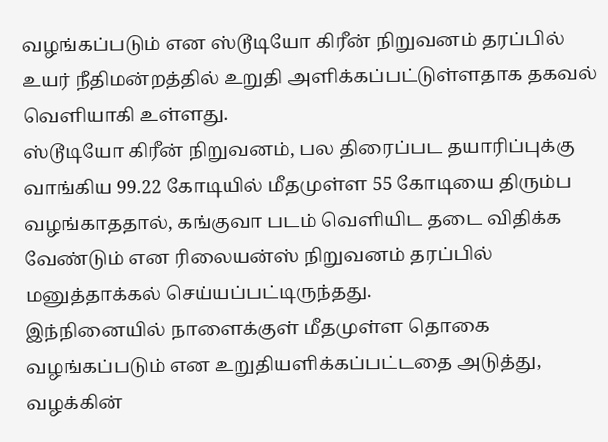வழங்கப்படும் என ஸ்டூடியோ கிரீன் நிறுவனம் தரப்பில் உயர் நீதிமன்றத்தில் உறுதி அளிக்கப்பட்டுள்ளதாக தகவல் வெளியாகி உள்ளது.
ஸ்டூடியோ கிரீன் நிறுவனம், பல திரைப்பட தயாரிப்புக்கு வாங்கிய 99.22 கோடியில் மீதமுள்ள 55 கோடியை திரும்ப வழங்காததால், கங்குவா படம் வெளியிட தடை விதிக்க வேண்டும் என ரிலையன்ஸ் நிறுவனம் தரப்பில் மனுத்தாக்கல் செய்யப்பட்டிருந்தது.
இந்நினையில் நாளைக்குள் மீதமுள்ள தொகை வழங்கப்படும் என உறுதியளிக்கப்பட்டதை அடுத்து, வழக்கின்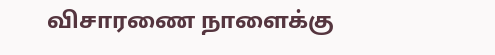விசாரணை நாளைக்கு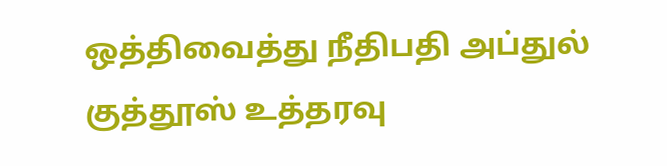ஒத்திவைத்து நீதிபதி அப்துல் குத்தூஸ் உத்தரவு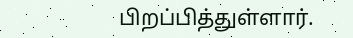பிறப்பித்துள்ளார்.